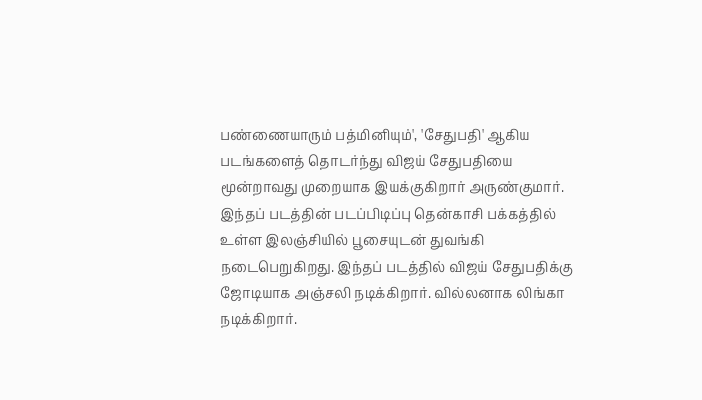பண்ணையாரும் பத்மினியும்', 'சேதுபதி' ஆகிய படங்களைத் தொடர்ந்து விஜய் சேதுபதியை மூன்றாவது முறையாக இயக்குகிறார் அருண்குமார். இந்தப் படத்தின் படப்பிடிப்பு தென்காசி பக்கத்தில் உள்ள இலஞ்சியில் பூசையுடன் துவங்கி நடைபெறுகிறது. இந்தப் படத்தில் விஜய் சேதுபதிக்கு ஜோடியாக அஞ்சலி நடிக்கிறார். வில்லனாக லிங்கா நடிக்கிறார்.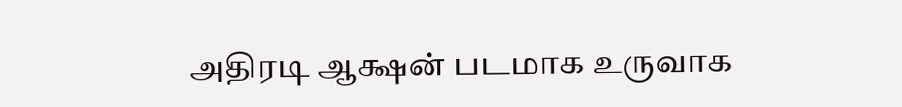அதிரடி ஆக்ஷன் படமாக உருவாக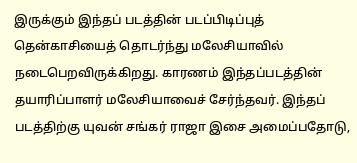இருக்கும் இந்தப் படத்தின் படப்பிடிப்புத் தென்காசியைத் தொடர்ந்து மலேசியாவில் நடைபெறவிருக்கிறது. காரணம் இந்தப்படத்தின் தயாரிப்பாளர் மலேசியாவைச் சேர்ந்தவர். இந்தப் படத்திற்கு யுவன் சங்கர் ராஜா இசை அமைப்பதோடு,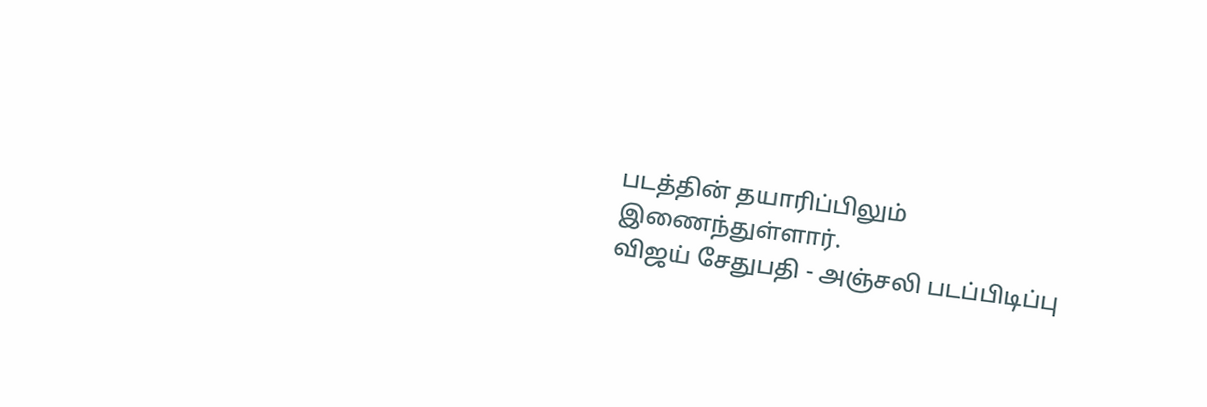படத்தின் தயாரிப்பிலும் இணைந்துள்ளார்.
விஜய் சேதுபதி - அஞ்சலி படப்பிடிப்பு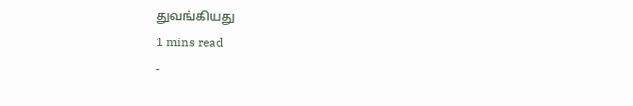துவங்கியது
1 mins read
-